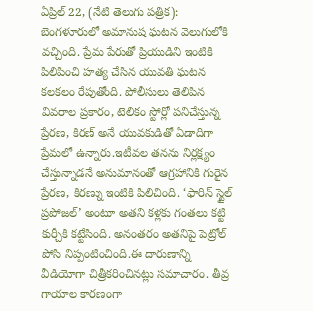ఏప్రిల్ 22, (నేటి తెలుగు పత్రిక): బెంగళూరులో అమానుష ఘటన వెలుగులోకి వచ్చింది. ప్రేమ పేరుతో ప్రియుడిని ఇంటికి పిలిపించి హత్య చేసిన యువతి ఘటన కలకలం రేపుతోంది. పోలీసులు తెలిపిన వివరాల ప్రకారం, టెలికం స్టోర్లో పనిచేస్తున్న ప్రేరణ, కిరణ్ అనే యువకుడితో ఏడాదిగా ప్రేమలో ఉన్నారు.ఇటీవల తనను నిర్లక్ష్యం చేస్తున్నాడనే అనుమానంతో ఆగ్రహానికి గురైన ప్రేరణ, కిరణ్ను ఇంటికి పిలిచింది. ‘ఫారిన్ స్టైల్ ప్రపోజల్’ అంటూ అతని కళ్లకు గంతలు కట్టి కుర్చీకి కట్టేసింది. అనంతరం అతనిపై పెట్రోల్ పోసి నిప్పంటించింది.ఈ దారుణాన్ని వీడియోగా చిత్రీకరించినట్లు సమాచారం. తీవ్ర గాయాల కారణంగా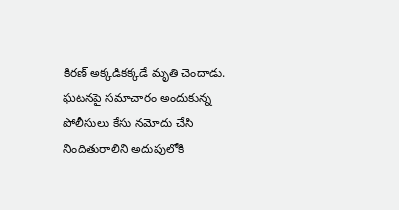కిరణ్ అక్కడికక్కడే మృతి చెందాడు. ఘటనపై సమాచారం అందుకున్న పోలీసులు కేసు నమోదు చేసి నిందితురాలిని అదుపులోకి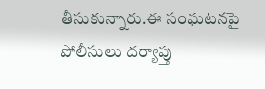తీసుకున్నారు.ఈ సంఘటనపై పోలీసులు దర్యాప్తు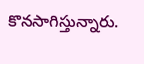కొనసాగిస్తున్నారు.